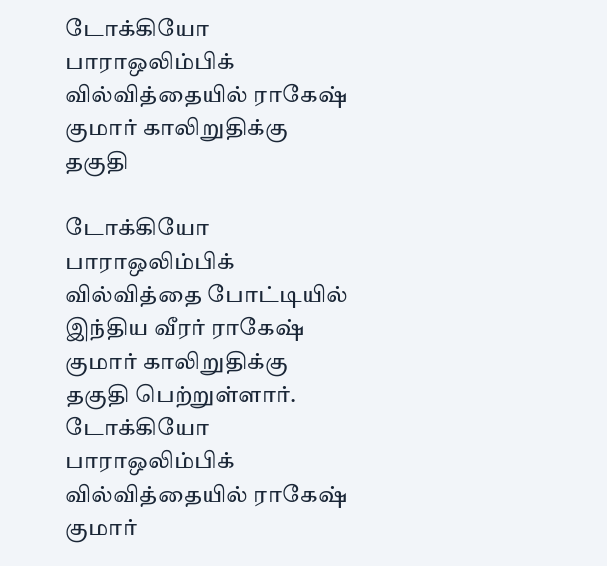டோக்கியோ பாராஒலிம்பிக் வில்வித்தையில் ராகேஷ் குமார் காலிறுதிக்கு தகுதி

டோக்கியோ பாராஒலிம்பிக் வில்வித்தை போட்டியில் இந்திய வீரர் ராகேஷ் குமார் காலிறுதிக்கு தகுதி பெற்றுள்ளார்.
டோக்கியோ பாராஒலிம்பிக் வில்வித்தையில் ராகேஷ் குமார்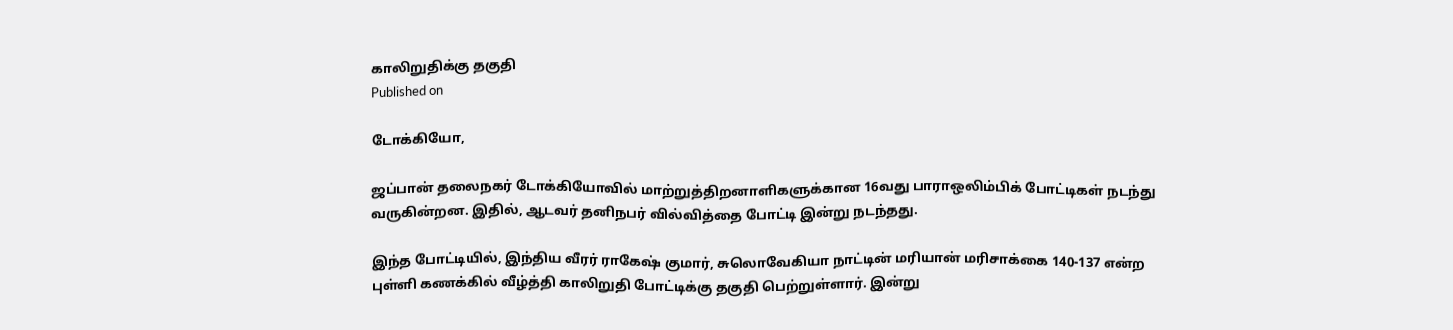காலிறுதிக்கு தகுதி
Published on

டோக்கியோ,

ஜப்பான் தலைநகர் டோக்கியோவில் மாற்றுத்திறனாளிகளுக்கான 16வது பாராஒலிம்பிக் போட்டிகள் நடந்து வருகின்றன. இதில், ஆடவர் தனிநபர் வில்வித்தை போட்டி இன்று நடந்தது.

இந்த போட்டியில், இந்திய வீரர் ராகேஷ் குமார், சுலொவேகியா நாட்டின் மரியான் மரிசாக்கை 140-137 என்ற புள்ளி கணக்கில் வீழ்த்தி காலிறுதி போட்டிக்கு தகுதி பெற்றுள்ளார். இன்று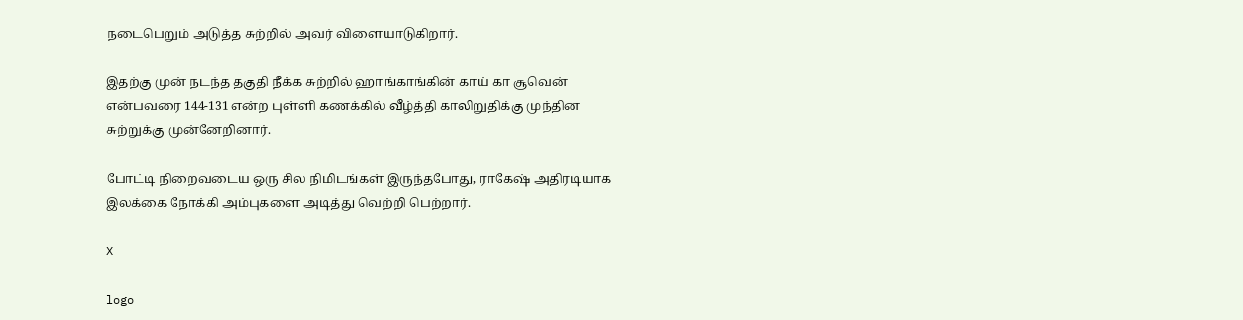நடைபெறும் அடுத்த சுற்றில் அவர் விளையாடுகிறார்.

இதற்கு முன் நடந்த தகுதி நீக்க சுற்றில் ஹாங்காங்கின் காய் கா சூவென் என்பவரை 144-131 என்ற புள்ளி கணக்கில் வீழ்த்தி காலிறுதிக்கு முந்தின சுற்றுக்கு முன்னேறினார்.

போட்டி நிறைவடைய ஒரு சில நிமிடங்கள் இருந்தபோது, ராகேஷ் அதிரடியாக இலக்கை நோக்கி அம்புகளை அடித்து வெற்றி பெற்றார்.

X

logo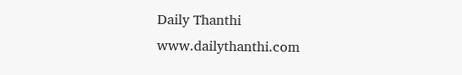Daily Thanthi
www.dailythanthi.com